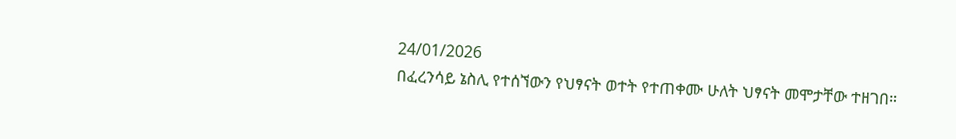24/01/2026
በፈረንሳይ ኔስሊ የተሰኘውን የህፃናት ወተት የተጠቀሙ ሁለት ህፃናት መሞታቸው ተዘገበ።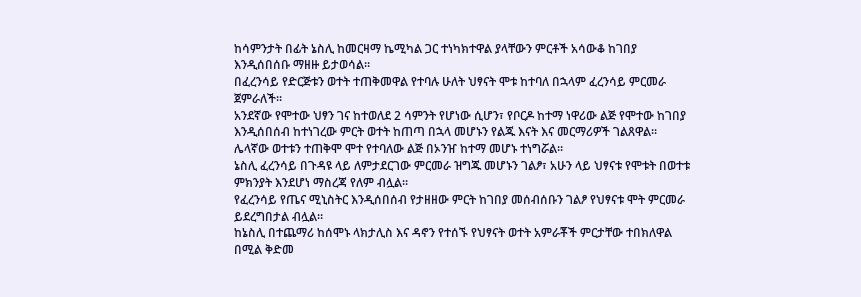ከሳምንታት በፊት ኔስሊ ከመርዛማ ኬሚካል ጋር ተነካክተዋል ያላቸውን ምርቶች አሳውቆ ከገበያ እንዲሰበሰቡ ማዘዙ ይታወሳል።
በፈረንሳይ የድርጅቱን ወተት ተጠቅመዋል የተባሉ ሁለት ህፃናት ሞቱ ከተባለ በኋላም ፈረንሳይ ምርመራ ጀምራለች።
አንደኛው የሞተው ህፃን ገና ከተወለደ 2 ሳምንት የሆነው ሲሆን፣ የቦርዶ ከተማ ነዋሪው ልጅ የሞተው ከገበያ እንዲሰበሰብ ከተነገረው ምርት ወተት ከጠጣ በኋላ መሆኑን የልጁ እናት እና መርማሪዎች ገልጸዋል።
ሌላኛው ወተቱን ተጠቅሞ ሞተ የተባለው ልጅ በኦንዠ ከተማ መሆኑ ተነግሯል።
ኔስሊ ፈረንሳይ በጉዳዩ ላይ ለምታደርገው ምርመራ ዝግጁ መሆኑን ገልፆ፣ አሁን ላይ ህፃናቱ የሞቱት በወተቱ ምክንያት እንደሆነ ማስረጃ የለም ብሏል።
የፈረንሳይ የጤና ሚኒስትር እንዲሰበሰብ የታዘዘው ምርት ከገበያ መሰብሰቡን ገልፆ የህፃናቱ ሞት ምርመራ ይደረግበታል ብሏል።
ከኔስሊ በተጨማሪ ከሰሞኑ ላክታሊስ እና ዳኖን የተሰኙ የህፃናት ወተት አምራቾች ምርታቸው ተበክለዋል በሚል ቅድመ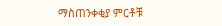ማስጠንቀቂያ ምርቶቹ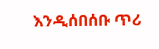እንዲሰበሰቡ ጥሪ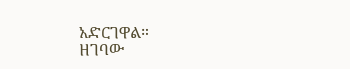አድርገዋል።
ዘገባው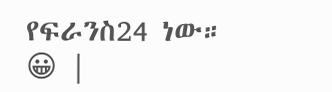የፍራንስ24 ነው።
😀 |